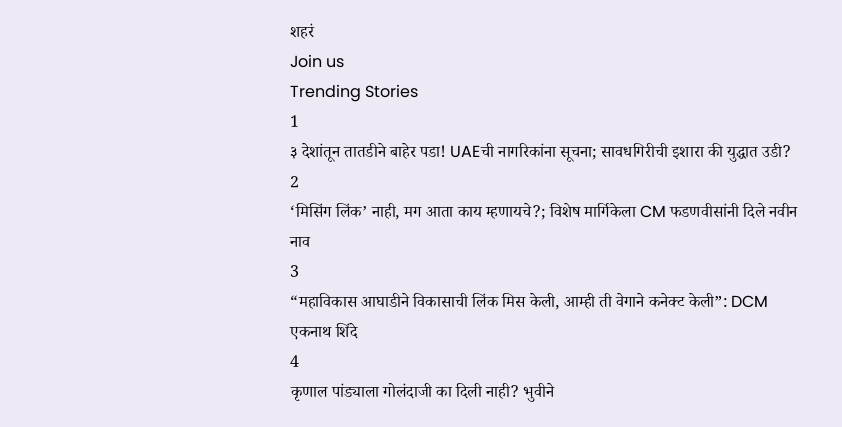शहरं
Join us
Trending Stories
1
३ देशांतून तातडीने बाहेर पडा! UAEची नागरिकांना सूचना; सावधगिरीची इशारा की युद्धात उडी?
2
‘मिसिंग लिंक’ नाही, मग आता काय म्हणायचे?; विशेष मार्गिकेला CM फडणवीसांनी दिले नवीन नाव
3
“महाविकास आघाडीने विकासाची लिंक मिस केली, आम्ही ती वेगाने कनेक्ट केली”: DCM एकनाथ शिंदे
4
कृणाल पांड्याला गोलंदाजी का दिली नाही? भुवीने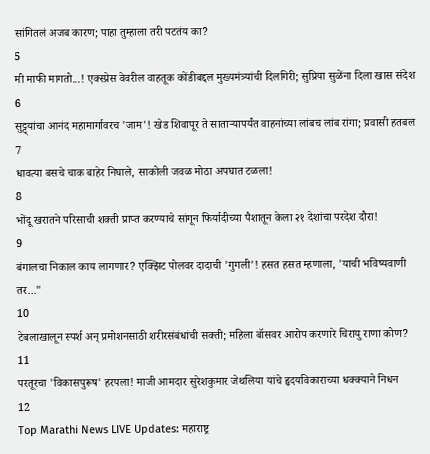सांगितलं अजब कारण; पाहा तुम्हाला तरी पटतंय का?
5
मी माफी मागतो...! एक्स्प्रेस वेवरील वाहतूक कोंडीबद्दल मुख्यमंत्र्यांची दिलगिरी; सुप्रिया सुळेंना दिला खास संदेश
6
सुट्ट्यांचा आनंद महामार्गावरच 'जाम'! खेड शिवापूर ते साताऱ्यापर्यंत वाहनांच्या लांबच लांब रांगा; प्रवासी हतबल
7
धावत्या बसचे चाक बाहेर निघाले, साकोली जवळ मोठा अपघात टळला!
8
भोंदू खरातने परिसाची शक्ती प्राप्त करण्याचे सांगून फिर्यादीच्या पैशातून केला २१ देशांचा परदेश दौरा!
9
बंगालचा निकाल काय लागणार? एक्झिट पोलवर दादाची 'गुगली'! हसत हसत म्हणाला, 'याची भविष्यवाणी तर..."
10
टेबलाखालून स्पर्श अन् प्रमोशनसाठी शरीरसंबंधांची सक्ती; महिला बॉसवर आरोप करणारे चिरायु राणा कोण?
11
परतूरचा 'विकासपुरूष' हरपला! माजी आमदार सुरेशकुमार जेथलिया यांचे हृदयविकाराच्या धक्क्याने निधन
12
Top Marathi News LIVE Updates: महाराष्ट्र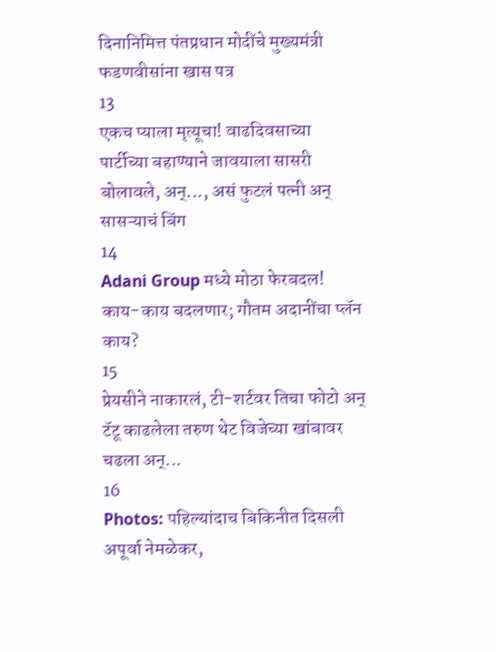दिनानिमित्त पंतप्रधान मोदींचे मुख्यमंत्री फडणवीसांना खास पत्र
13
एकच प्याला मृत्यूचा! वाढदिवसाच्या पार्टीच्या बहाण्याने जावयाला सासरी बोलावले, अन्..., असं फुटलं पत्नी अन् सासऱ्याचं बिंग
14
Adani Group मध्ये मोठा फेरबदल! काय-काय बदलणार; गौतम अदानींचा प्लॅन काय?
15
प्रेयसीने नाकारलं, टी-शर्टवर तिचा फोटो अन् टॅटू काढलेला तरुण थेट विजेच्या खांबावर चढला अन्...
16
Photos: पहिल्यांदाच बिकिनीत दिसली अपूर्वा नेमळेकर,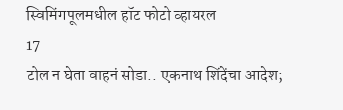स्विमिंगपूलमधील हॉट फोटो व्हायरल
17
टोल न घेता वाहनं सोडा.. एकनाथ शिंदेंचा आदेश;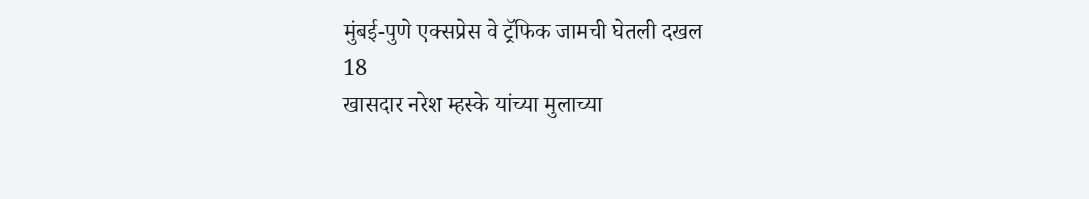मुंबई-पुणे एक्सप्रेस वे ट्रॅफिक जामची घेतली दखल
18
खासदार नरेश म्हस्के यांच्या मुलाच्या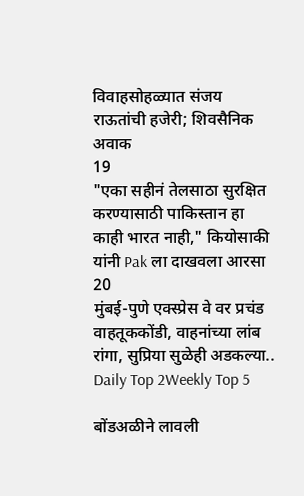विवाहसोहळ्यात संजय राऊतांची हजेरी; शिवसैनिक अवाक
19
"एका सहीनं तेलसाठा सुरक्षित करण्यासाठी पाकिस्तान हा काही भारत नाही," कियोसाकी यांनी Pak ला दाखवला आरसा
20
मुंबई-पुणे एक्स्प्रेस वे वर प्रचंड वाहतूककोंडी, वाहनांच्या लांब रांगा, सुप्रिया सुळेही अडकल्या..
Daily Top 2Weekly Top 5

बोंडअळीने लावली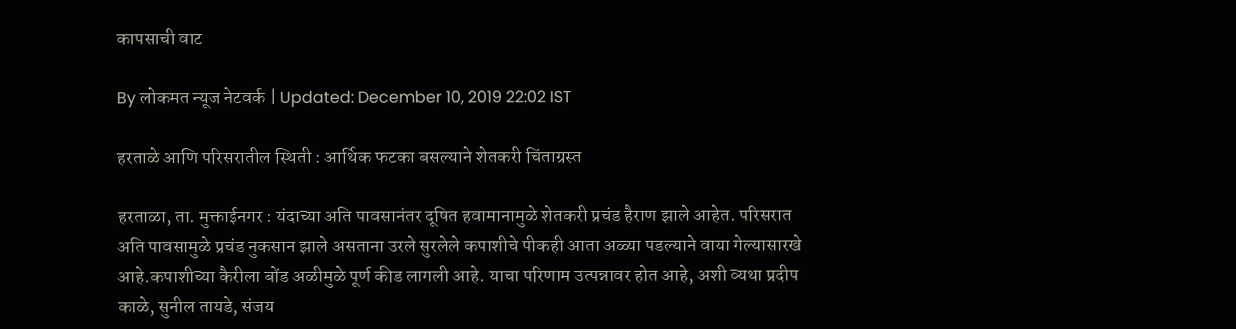कापसाची वाट

By लोकमत न्यूज नेटवर्क | Updated: December 10, 2019 22:02 IST

हरताळे आणि परिसरातील स्थिती : आर्थिक फटका बसल्याने शेतकरी चिंताग्रस्त

हरताळा, ता. मुक्ताईनगर : यंदाच्या अति पावसानंतर दूषित हवामानामुळे शेतकरी प्रचंड हैराण झाले आहेत. परिसरात अति पावसामुळे प्रचंड नुकसान झाले असताना उरले सुरलेले कपाशीचे पीकही आता अळ्या पडल्याने वाया गेल्यासारखे आहे.कपाशीच्या कैरीला बोंड अळीमुळे पूर्ण कीड लागली आहे. याचा परिणाम उत्पन्नावर होत आहे, अशी व्यथा प्रदीप काळे, सुनील तायडे, संजय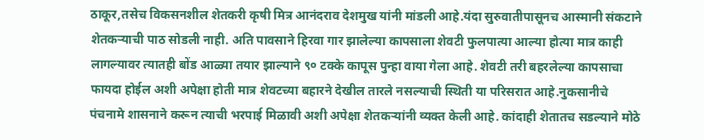ठाकूर,तसेच विकसनशील शेतकरी कृषी मित्र आनंदराव देशमुख यांनी मांडली आहे.यंदा सुरुवातीपासूनच आस्मानी संकटाने शेतकऱ्याची पाठ सोडली नाही. अति पावसाने हिरवा गार झालेल्या कापसाला शेवटी फुलपात्या आल्या होत्या मात्र काही लागल्यावर त्यातही बोंड आळ्या तयार झाल्याने ९० टक्के कापूस पुन्हा वाया गेला आहे. शेवटी तरी बहरलेल्या कापसाचा फायदा होईल अशी अपेक्षा होती मात्र शेवटच्या बहारने देखील तारले नसल्याची स्थिती या परिसरात आहे.नुकसानीचे पंचनामे शासनाने करून त्याची भरपाई मिळावी अशी अपेक्षा शेतकऱ्यांनी व्यक्त केली आहे. कांदाही शेतातच सडल्याने मोठे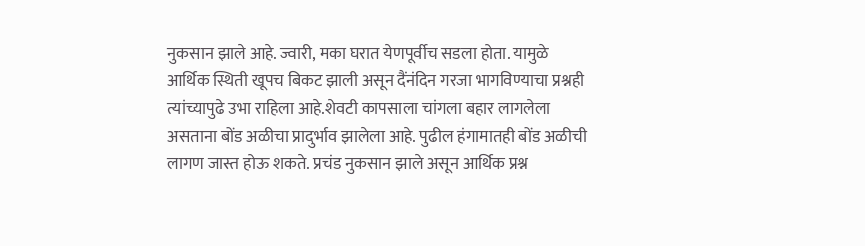नुकसान झाले आहे. ज्वारी, मका घरात येणपूर्वीच सडला होता. यामुळे आर्थिक स्थिती खूपच बिकट झाली असून दैंनंदिन गरजा भागविण्याचा प्रश्नही त्यांच्यापुढे उभा राहिला आहे.शेवटी कापसाला चांगला बहार लागलेला असताना बोंड अळीचा प्रादुर्भाव झालेला आहे. पुढील हंगामातही बोंड अळीची लागण जास्त होऊ शकते. प्रचंड नुकसान झाले असून आर्थिक प्रश्न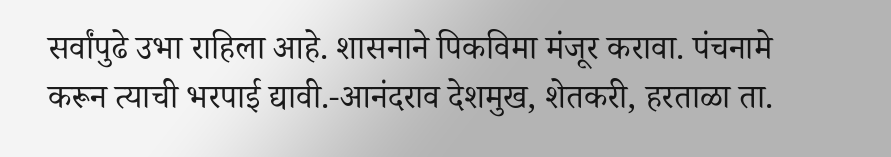सर्वांपुढे उभा राहिला आहे. शासनाने पिकविमा मंजूर करावा. पंचनामे करून त्याची भरपाई द्यावी.-आनंदराव देशमुख, शेतकरी, हरताळा ता.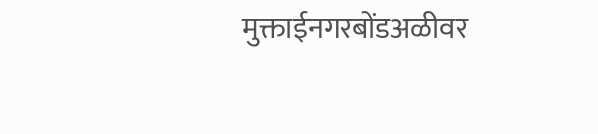मुक्ताईनगरबोंडअळीवर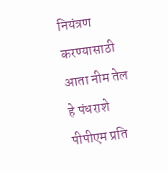नियंत्रण करण्यासाठी आता नीम तेल हे पंधराशे पीपीएम प्रति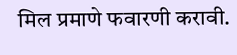मिल प्रमाणे फवारणी करावी.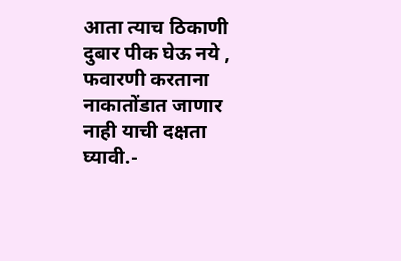आता त्याच ठिकाणी दुबार पीक घेऊ नये , फवारणी करताना नाकातोंडात जाणार नाही याची दक्षता घ्यावी.-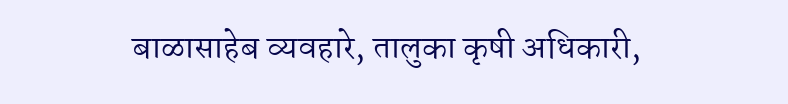बाळासाहेब व्यवहारे, तालुका कृषी अधिकारी,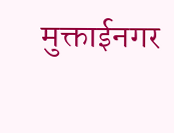मुक्ताईनगर